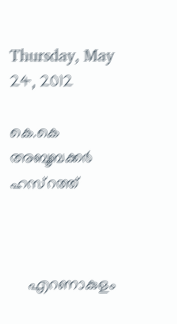Thursday, May 24, 2012

കെ.കെ അബൂബക്കര്‍ ഹസ്‌റത്ത്



    എറണാകുളം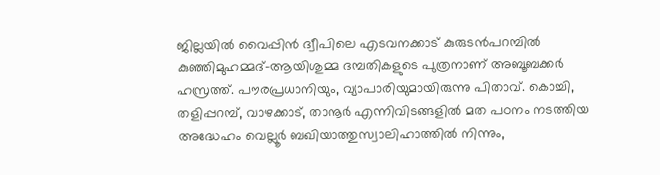ജില്ലയില്‍ വൈപ്പിന്‍ ദ്വീപിലെ എടവനക്കാട് കുരുടന്‍പറമ്പില്‍ കുഞ്ഞിമുഹമ്മദ്-ആയിശുമ്മ ദമ്പതികളുടെ പുത്രനാണ് അബൂബക്കര്‍ ഹസ്രത്ത്. പൗരപ്രധാനിയും, വ്യാപാരിയുമായിരുന്നു പിതാവ്. കൊച്ചി, തളിപ്പറമ്പ്, വാഴക്കാട്, താനൂര്‍ എന്നിവിടങ്ങളില്‍ മത പഠനം നടത്തിയ അദ്ധേഹം വെല്ലൂര്‍ ബഖിയാത്തുസ്വാലിഹാത്തില്‍ നിന്നും,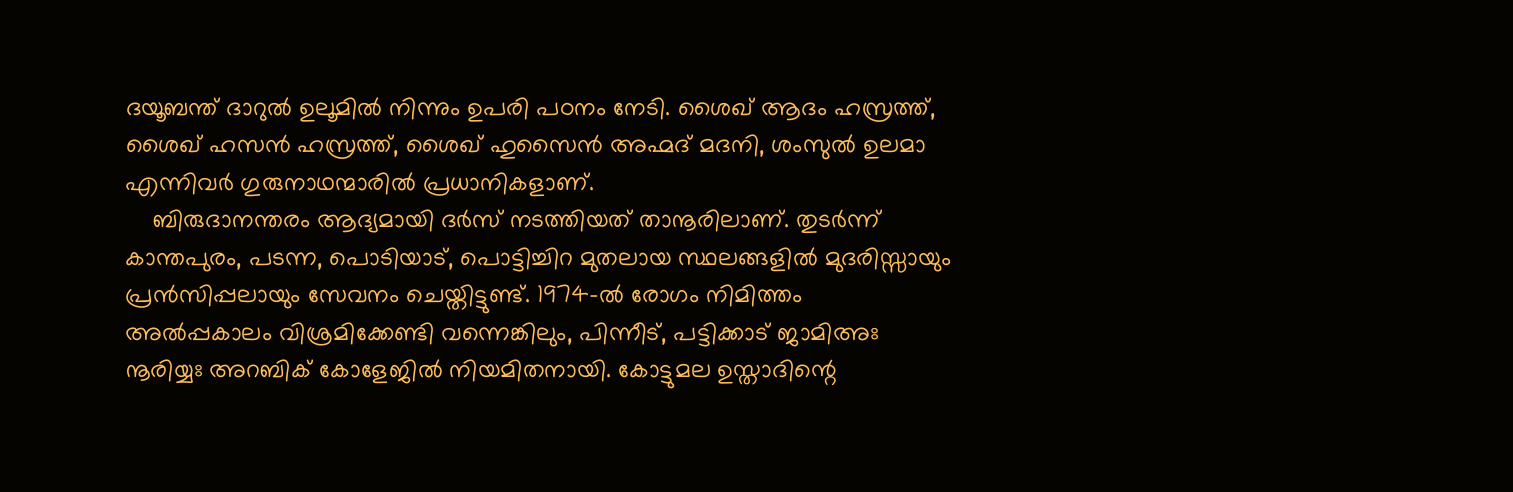ദയൂബന്ത് ദാറുല്‍ ഉലൂമില്‍ നിന്നും ഉപരി പഠനം നേടി. ശൈഖ് ആദം ഹസ്രത്ത്, ശൈഖ് ഹസന്‍ ഹസ്രത്ത്, ശൈഖ് ഹുസൈന്‍ അഹ്മദ് മദനി, ശംസുല്‍ ഉലമാ എന്നിവര്‍ ഗുരുനാഥന്മാരില്‍ പ്രധാനികളാണ്.
    ബിരുദാനന്തരം ആദ്യമായി ദര്‍സ് നടത്തിയത് താനൂരിലാണ്. തുടര്‍ന്ന് കാന്തപുരം, പടന്ന, പൊടിയാട്, പൊട്ടിച്ചിറ മുതലായ സ്ഥലങ്ങളില്‍ മുദരിസ്സായും പ്രന്‍സിപ്പലായും സേവനം ചെയ്തിട്ടുണ്ട്. 1974-ല്‍ രോഗം നിമിത്തം അല്‍പ്പകാലം വിശ്രമിക്കേണ്ടി വന്നെങ്കിലും, പിന്നീട്, പട്ടിക്കാട് ജാമിഅഃ നൂരിയ്യഃ അറബിക് കോളേജില്‍ നിയമിതനായി. കോട്ടുമല ഉസ്താദിന്റെ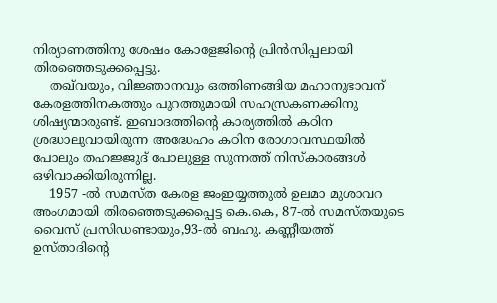നിര്യാണത്തിനു ശേഷം കോളേജിന്റെ പ്രിന്‍സിപ്പലായി തിരഞ്ഞെടുക്കപ്പെട്ടു.
    തഖ്‌വയും, വിജ്ഞാനവും ഒത്തിണങ്ങിയ മഹാനുഭാവന് കേരളത്തിനകത്തും പുറത്തുമായി സഹസ്രകണക്കിനു ശിഷ്യന്മാരുണ്ട്. ഇബാദത്തിന്റെ കാര്യത്തില്‍ കഠിന ശ്രദ്ധാലുവായിരുന്ന അദ്ധേഹം കഠിന രോഗാവസ്ഥയില്‍ പോലും തഹജ്ജുദ് പോലുള്ള സുന്നത്ത് നിസ്‌കാരങ്ങള്‍ ഒഴിവാക്കിയിരുന്നില്ല.
    1957 -ല്‍ സമസ്ത കേരള ജംഇയ്യത്തുല്‍ ഉലമാ മുശാവറ അംഗമായി തിരഞ്ഞെടുക്കപ്പെട്ട കെ.കെ, 87-ല്‍ സമസ്തയുടെ വൈസ് പ്രസിഡണ്ടായും,93-ല്‍ ബഹു. കണ്ണീയത്ത് ഉസ്താദിന്റെ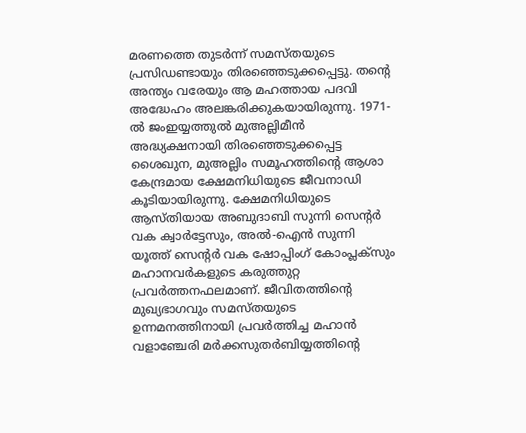മരണത്തെ തുടര്‍ന്ന് സമസ്തയുടെ പ്രസിഡണ്ടായും തിരഞ്ഞെടുക്കപ്പെട്ടു. തന്റെ അന്ത്യം വരേയും ആ മഹത്തായ പദവി അദ്ധേഹം അലങ്കരിക്കുകയായിരുന്നു. 1971-ല്‍ ജംഇയ്യത്തുല്‍ മുഅല്ലിമീന്‍ അദ്ധ്യക്ഷനായി തിരഞ്ഞെടുക്കപ്പെട്ട ശൈഖുന, മുഅല്ലിം സമൂഹത്തിന്റെ ആശാ കേന്ദ്രമായ ക്ഷേമനിധിയുടെ ജീവനാഡി കൂടിയായിരുന്നു. ക്ഷേമനിധിയുടെ ആസ്തിയായ അബുദാബി സുന്നി സെന്റര്‍ വക ക്വാര്‍ട്ടേസും, അല്‍-ഐന്‍ സുന്നി യൂത്ത് സെന്റര്‍ വക ഷോപ്പിംഗ് കോംപ്ലക്‌സും മഹാനവര്‍കളുടെ കരുത്തുറ്റ പ്രവര്‍ത്തനഫലമാണ്. ജീവിതത്തിന്റെ മുഖ്യഭാഗവും സമസ്തയുടെ ഉന്നമനത്തിനായി പ്രവര്‍ത്തിച്ച മഹാന്‍ വളാഞ്ചേരി മര്‍ക്കസുതര്‍ബിയ്യത്തിന്റെ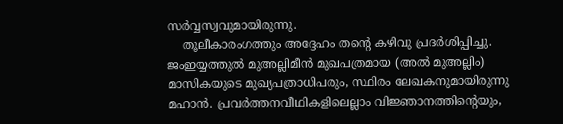സര്‍വ്വസ്വവുമായിരുന്നു.
    തൂലീകാരംഗത്തും അദ്ദേഹം തന്റെ കഴിവു പ്രദര്‍ശിപ്പിച്ചു. ജംഇയ്യത്തുല്‍ മുഅല്ലിമീന്‍ മുഖപത്രമായ (അല്‍ മുഅല്ലിം) മാസികയുടെ മുഖ്യപത്രാധിപരും, സ്ഥിരം ലേഖകനുമായിരുന്നു മഹാന്‍. പ്രവര്‍ത്തനവീഥികളിലെല്ലാം വിജ്ഞാനത്തിന്റെയും,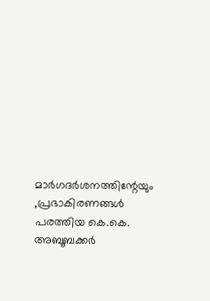മാര്‍ഗദര്‍ശനത്തിന്റേയും ,പ്രഭാകിരണങ്ങള്‍ പരത്തിയ കെ.കെ. അബൂബക്കര്‍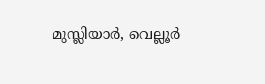മുസ്ലിയാര്‍, വെല്ലൂര്‍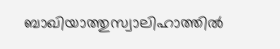ബാഖിയാത്തുസ്വാലിഹാത്തില്‍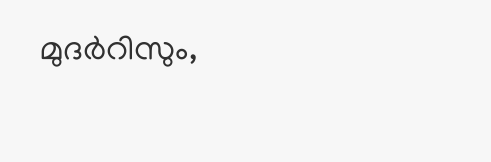മുദര്‍റിസും,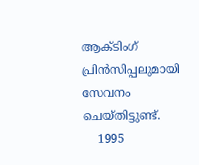ആക്ടിംഗ് പ്രിന്‍സിപ്പലുമായി സേവനം ചെയ്തിട്ടുണ്ട്.
    1995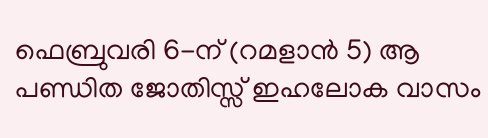ഫെബ്രുവരി 6-ന് (റമളാന്‍ 5) ആ പണ്ഡിത ജോതിസ്സ് ഇഹലോക വാസം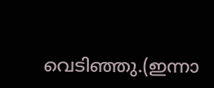വെടിഞ്ഞു.(ഇന്നാ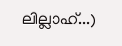ലില്ലാഹ്...)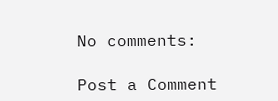No comments:

Post a Comment